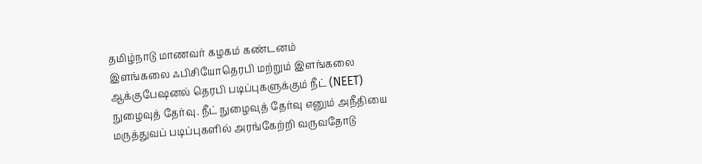தமிழ்நாடு மாணவர் கழகம் கண்டனம்
இளங்கலை ஃபிசியோதெரபி மற்றும் இளங்கலை ஆக்குபேஷனல் தெரபி படிப்புகளுக்கும் நீட் (NEET) நுழைவுத் தேர்வு. நீட் நுழைவுத் தேர்வு எனும் அநீதியை மருத்துவப் படிப்புகளில் அரங்கேற்றி வருவதோடு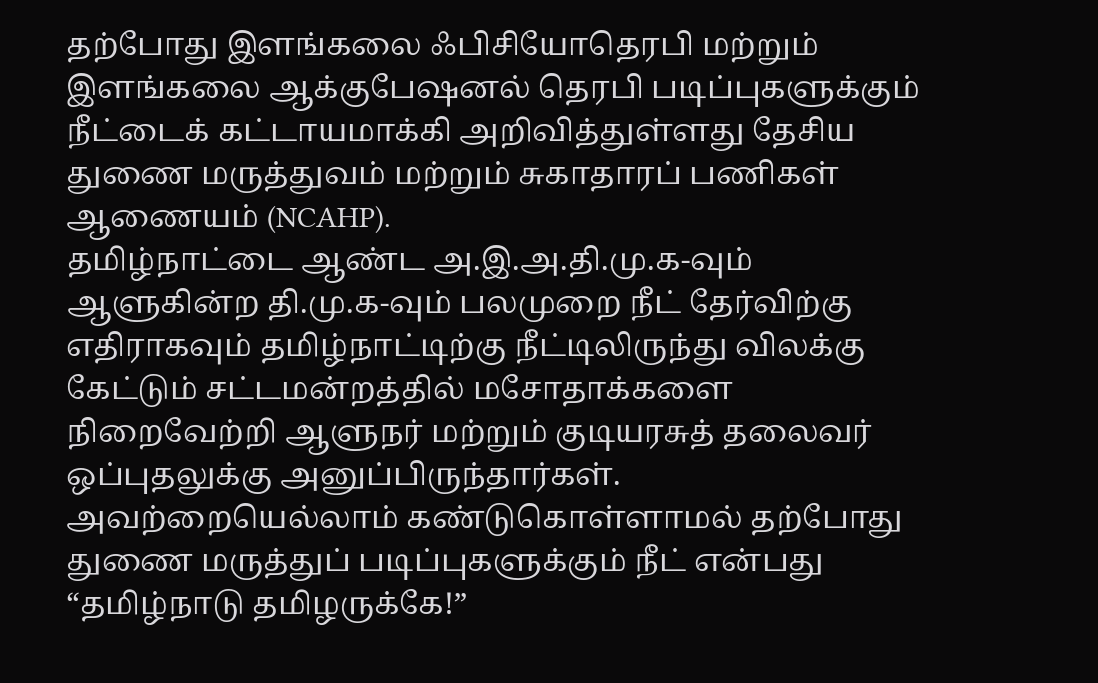தற்போது இளங்கலை ஃபிசியோதெரபி மற்றும் இளங்கலை ஆக்குபேஷனல் தெரபி படிப்புகளுக்கும் நீட்டைக் கட்டாயமாக்கி அறிவித்துள்ளது தேசிய துணை மருத்துவம் மற்றும் சுகாதாரப் பணிகள் ஆணையம் (NCAHP).
தமிழ்நாட்டை ஆண்ட அ.இ.அ.தி.மு.க-வும் ஆளுகின்ற தி.மு.க-வும் பலமுறை நீட் தேர்விற்கு எதிராகவும் தமிழ்நாட்டிற்கு நீட்டிலிருந்து விலக்கு கேட்டும் சட்டமன்றத்தில் மசோதாக்களை நிறைவேற்றி ஆளுநர் மற்றும் குடியரசுத் தலைவர் ஒப்புதலுக்கு அனுப்பிருந்தார்கள். அவற்றையெல்லாம் கண்டுகொள்ளாமல் தற்போது துணை மருத்துப் படிப்புகளுக்கும் நீட் என்பது “தமிழ்நாடு தமிழருக்கே!”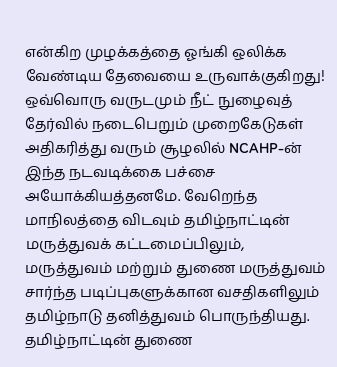என்கிற முழக்கத்தை ஓங்கி ஒலிக்க வேண்டிய தேவையை உருவாக்குகிறது! ஒவ்வொரு வருடமும் நீட் நுழைவுத் தேர்வில் நடைபெறும் முறைகேடுகள் அதிகரித்து வரும் சூழலில் NCAHP-ன் இந்த நடவடிக்கை பச்சை அயோக்கியத்தனமே. வேறெந்த மாநிலத்தை விடவும் தமிழ்நாட்டின் மருத்துவக் கட்டமைப்பிலும், மருத்துவம் மற்றும் துணை மருத்துவம் சார்ந்த படிப்புகளுக்கான வசதிகளிலும் தமிழ்நாடு தனித்துவம் பொருந்தியது. தமிழ்நாட்டின் துணை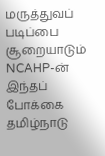மருத்துவப் படிப்பை சூறையாடும் NCAHP-ன் இந்தப் போக்கை தமிழ்நாடு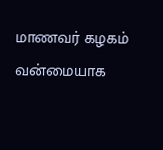மாணவர் கழகம் வன்மையாக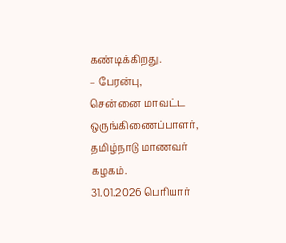கண்டிக்கிறது.
– பேரன்பு,
சென்னை மாவட்ட ஒருங்கிணைப்பாளர்,
தமிழ்நாடு மாணவர் கழகம்.
31.01.2026 பெரியார்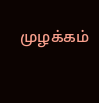முழக்கம்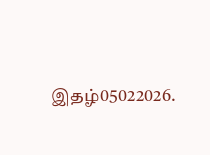இதழ்05022026.